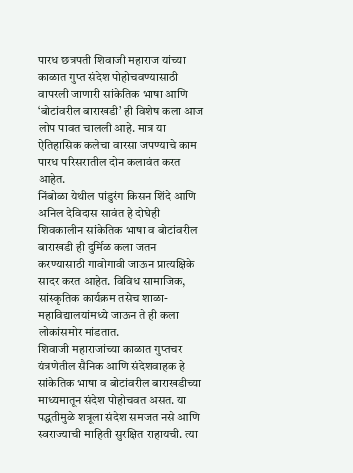पारध छत्रपती शिवाजी महाराज यांच्या काळात गुप्त संदेश पोहोचवण्यासाठी वापरली जाणारी सांकेतिक भाषा आणि ‘बोटांवरील बाराखडी’ ही विशेष कला आज लोप पावत चालली आहे. मात्र या ऐतिहासिक कलेचा वारसा जपण्याचे काम पारध परिसरातील दोन कलावंत करत आहेत.
निंबोळा येथील पांडुरंग किसन शिंदे आणि अनिल देविदास सावंत हे दोघेही शिवकालीन सांकेतिक भाषा व बोटांवरील बाराखडी ही दुर्मिळ कला जतन करण्यासाठी गावोगावी जाऊन प्रात्यक्षिके सादर करत आहेत. विविध सामाजिक, सांस्कृतिक कार्यक्रम तसेच शाळा-महाविद्यालयांमध्ये जाऊन ते ही कला लोकांसमोर मांडतात.
शिवाजी महाराजांच्या काळात गुप्तचर यंत्रणेतील सैनिक आणि संदेशवाहक हे सांकेतिक भाषा व बोटांवरील बाराखडीच्या माध्यमातून संदेश पोहोचवत असत. या पद्धतीमुळे शत्रूला संदेश समजत नसे आणि स्वराज्याची माहिती सुरक्षित राहायची. त्या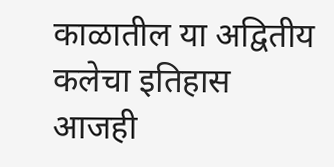काळातील या अद्वितीय कलेचा इतिहास आजही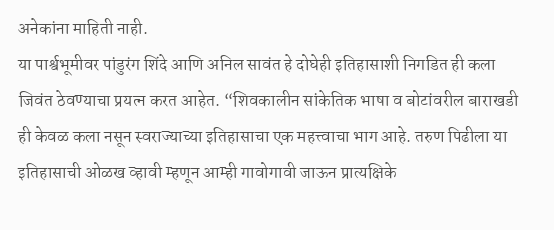अनेकांना माहिती नाही.
या पार्श्वभूमीवर पांडुरंग शिंदे आणि अनिल सावंत हे दोघेही इतिहासाशी निगडित ही कला जिवंत ठेवण्याचा प्रयत्न करत आहेत. “शिवकालीन सांकेतिक भाषा व बोटांवरील बाराखडी ही केवळ कला नसून स्वराज्याच्या इतिहासाचा एक महत्त्वाचा भाग आहे. तरुण पिढीला या इतिहासाची ओळख व्हावी म्हणून आम्ही गावोगावी जाऊन प्रात्यक्षिके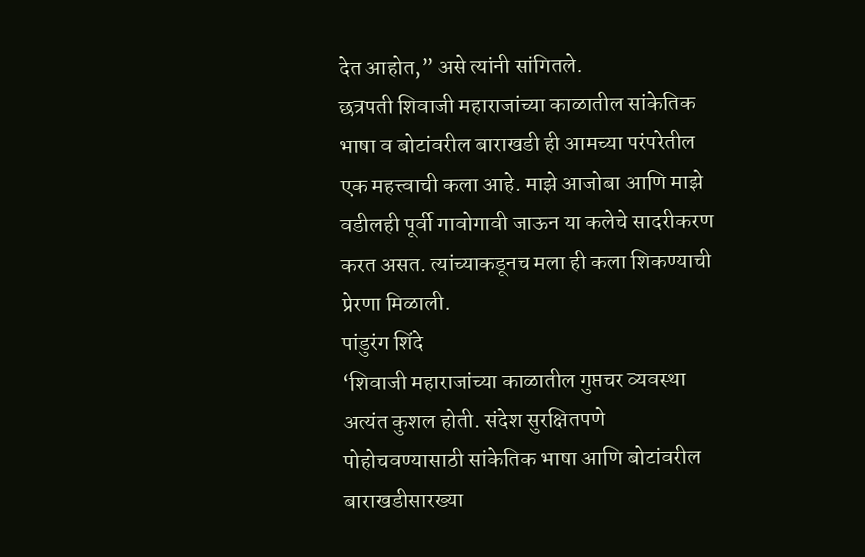देत आहोत,” असे त्यांनी सांगितले.
छत्रपती शिवाजी महाराजांच्या काळातील सांकेतिक भाषा व बोटांवरील बाराखडी ही आमच्या परंपरेतील एक महत्त्वाची कला आहे. माझे आजोबा आणि माझे वडीलही पूर्वी गावोगावी जाऊन या कलेचे सादरीकरण करत असत. त्यांच्याकडूनच मला ही कला शिकण्याची प्रेरणा मिळाली.
पांडुरंग शिंदे
‘शिवाजी महाराजांच्या काळातील गुप्तचर व्यवस्था अत्यंत कुशल होती. संदेश सुरक्षितपणे पोहोचवण्यासाठी सांकेतिक भाषा आणि बोटांवरील बाराखडीसारख्या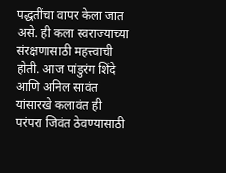पद्धतींचा वापर केला जात असे. ही कला स्वराज्याच्या संरक्षणासाठी महत्त्वाची होती. आज पांडुरंग शिंदे आणि अनिल सावंत यांसारखे कलावंत ही परंपरा जिवंत ठेवण्यासाठी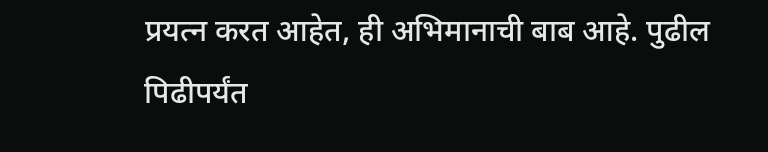प्रयत्न करत आहेत, ही अभिमानाची बाब आहे. पुढील पिढीपर्यंत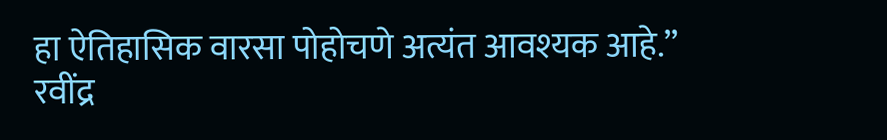हा ऐतिहासिक वारसा पोहोचणे अत्यंत आवश्यक आहे.”
रवींद्र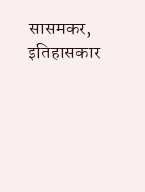सासमकर, इतिहासकार